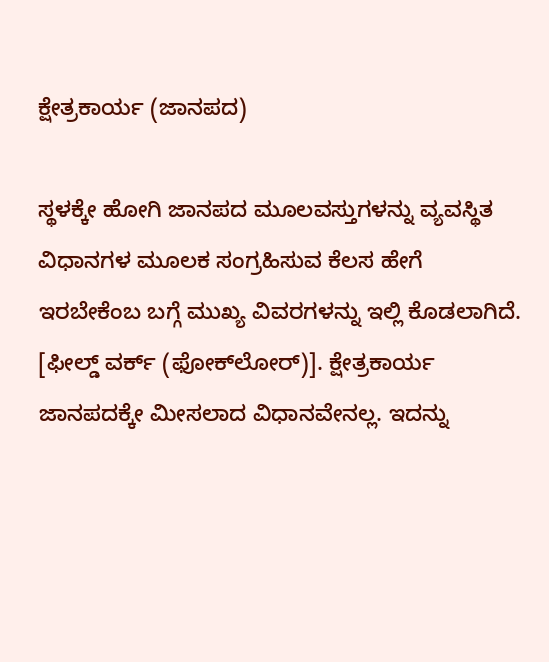ಕ್ಷೇತ್ರಕಾರ್ಯ (ಜಾನಪದ)

ಸ್ಥಳಕ್ಕೇ ಹೋಗಿ ಜಾನಪದ ಮೂಲವಸ್ತುಗಳನ್ನು ವ್ಯವಸ್ಥಿತ ವಿಧಾನಗಳ ಮೂಲಕ ಸಂಗ್ರಹಿಸುವ ಕೆಲಸ ಹೇಗೆ ಇರಬೇಕೆಂಬ ಬಗ್ಗೆ ಮುಖ್ಯ ವಿವರಗಳನ್ನು ಇಲ್ಲಿ ಕೊಡಲಾಗಿದೆ. [ಫೀಲ್ಡ್ ವರ್ಕ್ (ಫೋಕ್‍ಲೋರ್)]. ಕ್ಷೇತ್ರಕಾರ್ಯ ಜಾನಪದಕ್ಕೇ ಮೀಸಲಾದ ವಿಧಾನವೇನಲ್ಲ. ಇದನ್ನು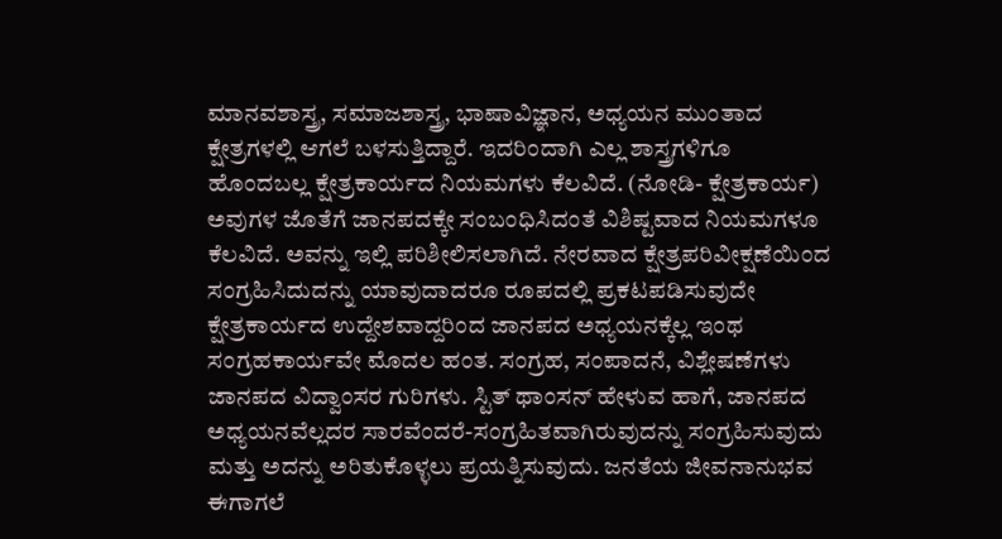ಮಾನವಶಾಸ್ತ್ರ, ಸಮಾಜಶಾಸ್ತ್ರ, ಭಾಷಾವಿಜ್ಞಾನ, ಅಧ್ಯಯನ ಮುಂತಾದ ಕ್ಷೇತ್ರಗಳಲ್ಲಿ ಆಗಲೆ ಬಳಸುತ್ತಿದ್ದಾರೆ. ಇದರಿಂದಾಗಿ ಎಲ್ಲ ಶಾಸ್ತ್ರಗಳಿಗೂ ಹೊಂದಬಲ್ಲ ಕ್ಷೇತ್ರಕಾರ್ಯದ ನಿಯಮಗಳು ಕೆಲವಿದೆ. (ನೋಡಿ- ಕ್ಷೇತ್ರಕಾರ್ಯ) ಅವುಗಳ ಜೊತೆಗೆ ಜಾನಪದಕ್ಕೇ ಸಂಬಂಧಿಸಿದಂತೆ ವಿಶಿಷ್ಟವಾದ ನಿಯಮಗಳೂ ಕೆಲವಿದೆ. ಅವನ್ನು ಇಲ್ಲಿ ಪರಿಶೀಲಿಸಲಾಗಿದೆ. ನೇರವಾದ ಕ್ಷೇತ್ರಪರಿವೀಕ್ಷಣೆಯಿಂದ ಸಂಗ್ರಹಿಸಿದುದನ್ನು ಯಾವುದಾದರೂ ರೂಪದಲ್ಲಿ ಪ್ರಕಟಪಡಿಸುವುದೇ ಕ್ಷೇತ್ರಕಾರ್ಯದ ಉದ್ದೇಶವಾದ್ದರಿಂದ ಜಾನಪದ ಅಧ್ಯಯನಕ್ಕೆಲ್ಲ ಇಂಥ ಸಂಗ್ರಹಕಾರ್ಯವೇ ಮೊದಲ ಹಂತ. ಸಂಗ್ರಹ, ಸಂಪಾದನೆ, ವಿಶ್ಲೇಷಣೆಗಳು ಜಾನಪದ ವಿದ್ವಾಂಸರ ಗುರಿಗಳು. ಸ್ಟಿತ್ ಥಾಂಸನ್ ಹೇಳುವ ಹಾಗೆ, ಜಾನಪದ ಅಧ್ಯಯನವೆಲ್ಲದರ ಸಾರವೆಂದರೆ-ಸಂಗ್ರಹಿತವಾಗಿರುವುದನ್ನು ಸಂಗ್ರಹಿಸುವುದು ಮತ್ತು ಅದನ್ನು ಅರಿತುಕೊಳ್ಳಲು ಪ್ರಯತ್ನಿಸುವುದು. ಜನತೆಯ ಜೀವನಾನುಭವ ಈಗಾಗಲೆ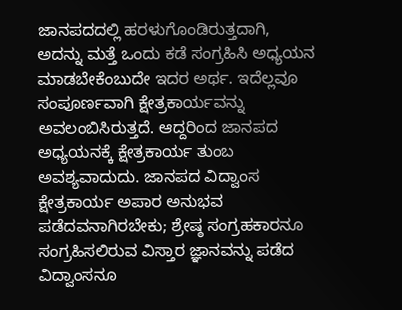ಜಾನಪದದಲ್ಲಿ ಹರಳುಗೊಂಡಿರುತ್ತದಾಗಿ, ಅದನ್ನು ಮತ್ತೆ ಒಂದು ಕಡೆ ಸಂಗ್ರಹಿಸಿ ಅಧ್ಯಯನ ಮಾಡಬೇಕೆಂಬುದೇ ಇದರ ಅರ್ಥ. ಇದೆಲ್ಲವೂ ಸಂಪೂರ್ಣವಾಗಿ ಕ್ಷೇತ್ರಕಾರ್ಯವನ್ನು ಅವಲಂಬಿಸಿರುತ್ತದೆ. ಆದ್ದರಿಂದ ಜಾನಪದ ಅಧ್ಯಯನಕ್ಕೆ ಕ್ಷೇತ್ರಕಾರ್ಯ ತುಂಬ ಅವಶ್ಯವಾದುದು. ಜಾನಪದ ವಿದ್ವಾಂಸ ಕ್ಷೇತ್ರಕಾರ್ಯ ಅಪಾರ ಅನುಭವ ಪಡೆದವನಾಗಿರಬೇಕು; ಶ್ರೇಷ್ಠ ಸಂಗ್ರಹಕಾರನೂ ಸಂಗ್ರಹಿಸಲಿರುವ ವಿಸ್ತಾರ ಜ್ಞಾನವನ್ನು ಪಡೆದ ವಿದ್ವಾಂಸನೂ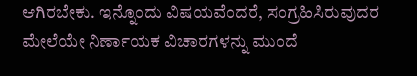ಆಗಿರಬೇಕು. ಇನ್ನೊಂದು ವಿಷಯವೆಂದರೆ, ಸಂಗ್ರಹಿಸಿರುವುದರ ಮೇಲೆಯೇ ನಿರ್ಣಾಯಕ ವಿಚಾರಗಳನ್ನು ಮುಂದೆ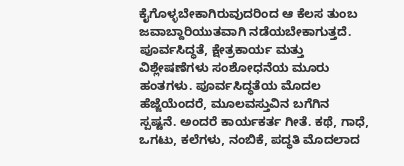ಕೈಗೊಳ್ಳಬೇಕಾಗಿರುವುದರಿಂದ ಆ ಕೆಲಸ ತುಂಬ ಜವಾಬ್ದಾರಿಯುತವಾಗಿ ನಡೆಯಬೇಕಾಗುತ್ತದೆ.
ಪೂರ್ವಸಿದ್ಧತೆ, ಕ್ಷೇತ್ರಕಾರ್ಯ ಮತ್ತು ವಿಶ್ಲೇಷಣೆಗಳು ಸಂಶೋಧನೆಯ ಮೂರು ಹಂತಗಳು. ಪೂರ್ವಸಿದ್ಧತೆಯ ಮೊದಲ ಹೆಜ್ಜೆಯೆಂದರೆ, ಮೂಲವಸ್ತುವಿನ ಬಗೆಗಿನ ಸ್ಪಷ್ಟನೆ. ಅಂದರೆ ಕಾರ್ಯಕರ್ತ ಗೀತೆ. ಕಥೆ, ಗಾಧೆ, ಒಗಟು, ಕಲೆಗಳು, ನಂಬಿಕೆ, ಪದ್ಧತಿ ಮೊದಲಾದ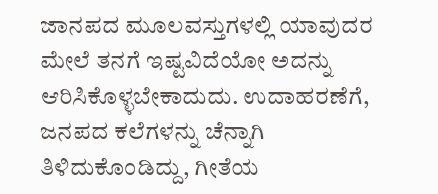ಜಾನಪದ ಮೂಲವಸ್ತುಗಳಲ್ಲಿ ಯಾವುದರ ಮೇಲೆ ತನಗೆ ಇಷ್ಟವಿದೆಯೋ ಅದನ್ನು ಆರಿಸಿಕೊಳ್ಳಬೇಕಾದುದು. ಉದಾಹರಣೆಗೆ, ಜನಪದ ಕಲೆಗಳನ್ನು ಚೆನ್ನಾಗಿ ತಿಳಿದುಕೊಂಡಿದ್ದು, ಗೀತೆಯ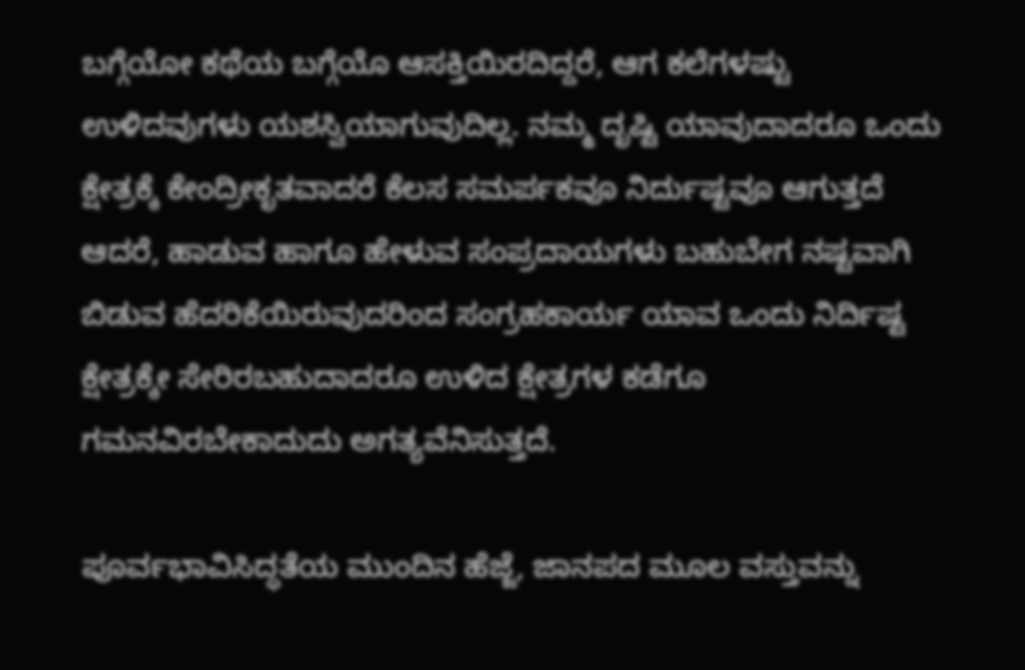ಬಗ್ಗೆಯೋ ಕಥೆಯ ಬಗ್ಗೆಯೊ ಆಸಕ್ತಿಯಿರದಿದ್ದರೆ, ಆಗ ಕಲೆಗಳಷ್ಟು ಉಳಿದವುಗಳು ಯಶಸ್ವಿಯಾಗುವುದಿಲ್ಲ. ನಮ್ಮ ದೃಷ್ಟಿ ಯಾವುದಾದರೂ ಒಂದು ಕ್ಷೇತ್ರಕ್ಕೆ ಕೇಂದ್ರೀಕೃತವಾದರೆ ಕೆಲಸ ಸಮರ್ಪಕವೂ ನಿರ್ದುಷ್ಟವೂ ಆಗುತ್ತದೆ ಆದರೆ, ಹಾಡುವ ಹಾಗೂ ಹೇಳುವ ಸಂಪ್ರದಾಯಗಳು ಬಹುಬೇಗ ನಷ್ಟವಾಗಿ ಬಿಡುವ ಹೆದರಿಕೆಯಿರುವುದರಿಂದ ಸಂಗ್ರಹಕಾರ್ಯ ಯಾವ ಒಂದು ನಿರ್ದಿಷ್ಟ ಕ್ಷೇತ್ರಕ್ಕೇ ಸೇರಿರಬಹುದಾದರೂ ಉಳಿದ ಕ್ಷೇತ್ರಗಳ ಕಡೆಗೂ ಗಮನವಿರಬೇಕಾದುದು ಅಗತ್ಯವೆನಿಸುತ್ತದೆ.

ಪೂರ್ವಭಾವಿಸಿದ್ಧತೆಯ ಮುಂದಿನ ಹೆಜ್ಜೆ, ಜಾನಪದ ಮೂಲ ವಸ್ತುವನ್ನು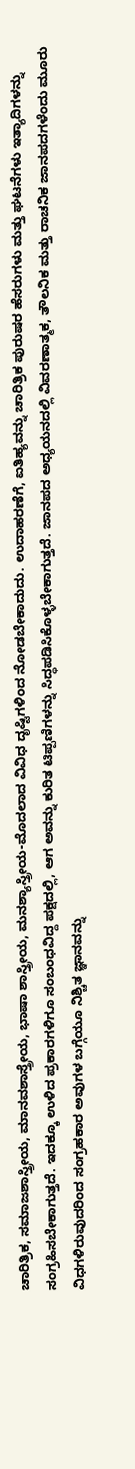ಚಾರಿತ್ರಿಕ, ಸಮಾಜಶಾಸ್ತ್ರೀಯ, ಮಾನವಶಾಸ್ತ್ರೇಯ, ಭಾಷಾ ಶಾಸ್ತ್ರೀಯ, ಮನಶ್ಯಾಸ್ತ್ರೀಯ-ಮೊದಲಾದ ವಿವಿಧ ದೃಷ್ಟಿಗಳಿಂದ ನೋಡಬೇಕಾದುದು. ಉದಾಹರಣೆಗೆ, ಐತಿಹ್ಯವನ್ನು ಚಾರಿತ್ರಿಕ ಪುರುಷರ ಹೆಸರುಗಳು ಮತ್ತು ಘಟನೆಗಳು ಇತ್ಯಾದಿಗಳನ್ನು ಸಂಗ್ರಹಿಸಬೇಕಾಗುತ್ತದೆ. ಇದಕ್ಕೂ ಉಳಿದ ಪ್ರಕಾರಗಳಿಗೂ ಸಂಬಂಧವಿದ್ದ ಪಕ್ಷದಲ್ಲಿ, ಆಗ ಅವನ್ನು ಕುರಿತ ಟಿಪ್ಪಣಿಗಳನ್ನು ಸಿದ್ಧಪಡಿಸಿಕೊಳ್ಳಬೇಕಾಗುತ್ತದೆ. ಜಾನಪದ ಅಧ್ಯಯನದಲ್ಲಿ ವಿವರಣಾತ್ಮಕ, ತೌಲನಿಕ ಮತ್ತು ರಾಚನಿಕ ಜಾನಪದಗಳೆಂದು ಮೂರು ವಿಧಗಳಿರುವುದರಿಂದ ಸಂಗ್ರಹಕಾರ ಅವುಗಳ ಬಗ್ಗೆಯೂ ನಿಶ್ಚಿತ ಜ್ಞಾನವನ್ನು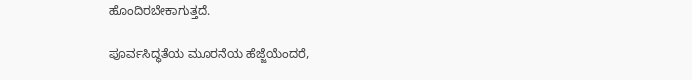ಹೊಂದಿರಬೇಕಾಗುತ್ತದೆ.

ಪೂರ್ವಸಿದ್ಧತೆಯ ಮೂರನೆಯ ಹೆಜ್ಜೆಯೆಂದರೆ,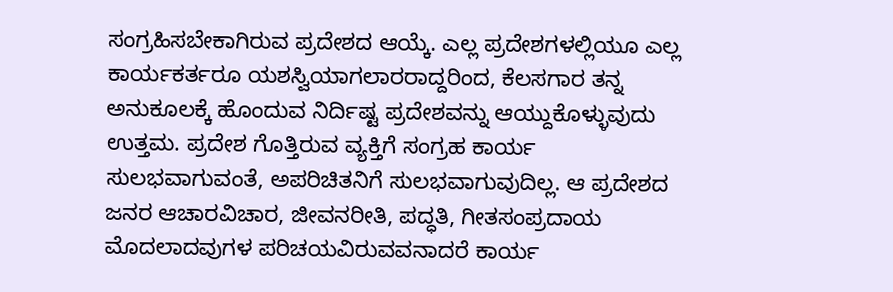ಸಂಗ್ರಹಿಸಬೇಕಾಗಿರುವ ಪ್ರದೇಶದ ಆಯ್ಕೆ. ಎಲ್ಲ ಪ್ರದೇಶಗಳಲ್ಲಿಯೂ ಎಲ್ಲ ಕಾರ್ಯಕರ್ತರೂ ಯಶಸ್ವಿಯಾಗಲಾರರಾದ್ದರಿಂದ, ಕೆಲಸಗಾರ ತನ್ನ ಅನುಕೂಲಕ್ಕೆ ಹೊಂದುವ ನಿರ್ದಿಷ್ಟ ಪ್ರದೇಶವನ್ನು ಆಯ್ದುಕೊಳ್ಳುವುದು ಉತ್ತಮ. ಪ್ರದೇಶ ಗೊತ್ತಿರುವ ವ್ಯಕ್ತಿಗೆ ಸಂಗ್ರಹ ಕಾರ್ಯ ಸುಲಭವಾಗುವಂತೆ, ಅಪರಿಚಿತನಿಗೆ ಸುಲಭವಾಗುವುದಿಲ್ಲ. ಆ ಪ್ರದೇಶದ ಜನರ ಆಚಾರವಿಚಾರ, ಜೀವನರೀತಿ, ಪದ್ಧತಿ, ಗೀತಸಂಪ್ರದಾಯ ಮೊದಲಾದವುಗಳ ಪರಿಚಯವಿರುವವನಾದರೆ ಕಾರ್ಯ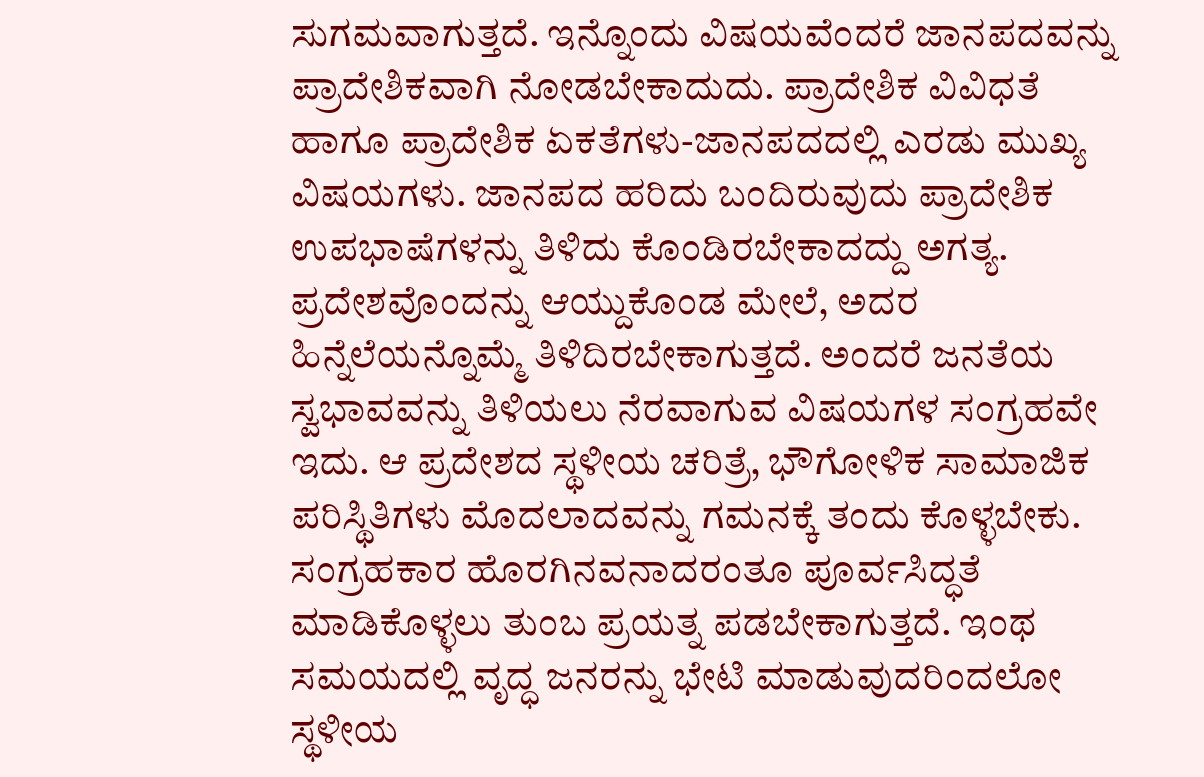ಸುಗಮವಾಗುತ್ತದೆ. ಇನ್ನೊಂದು ವಿಷಯವೆಂದರೆ ಜಾನಪದವನ್ನು ಪ್ರಾದೇಶಿಕವಾಗಿ ನೋಡಬೇಕಾದುದು. ಪ್ರಾದೇಶಿಕ ವಿವಿಧತೆ ಹಾಗೂ ಪ್ರಾದೇಶಿಕ ಏಕತೆಗಳು-ಜಾನಪದದಲ್ಲಿ ಎರಡು ಮುಖ್ಯ ವಿಷಯಗಳು. ಜಾನಪದ ಹರಿದು ಬಂದಿರುವುದು ಪ್ರಾದೇಶಿಕ ಉಪಭಾಷೆಗಳನ್ನು ತಿಳಿದು ಕೊಂಡಿರಬೇಕಾದದ್ದು ಅಗತ್ಯ.
ಪ್ರದೇಶವೊಂದನ್ನು ಆಯ್ದುಕೊಂಡ ಮೇಲೆ, ಅದರ ಹಿನ್ನೆಲೆಯನ್ನೊಮ್ಮೆ ತಿಳಿದಿರಬೇಕಾಗುತ್ತದೆ. ಅಂದರೆ ಜನತೆಯ ಸ್ವಭಾವವನ್ನು ತಿಳಿಯಲು ನೆರವಾಗುವ ವಿಷಯಗಳ ಸಂಗ್ರಹವೇ ಇದು. ಆ ಪ್ರದೇಶದ ಸ್ಥಳೀಯ ಚರಿತ್ರೆ, ಭೌಗೋಳಿಕ ಸಾಮಾಜಿಕ ಪರಿಸ್ಥಿತಿಗಳು ಮೊದಲಾದವನ್ನು ಗಮನಕ್ಕೆ ತಂದು ಕೊಳ್ಳಬೇಕು. ಸಂಗ್ರಹಕಾರ ಹೊರಗಿನವನಾದರಂತೂ ಪೂರ್ವಸಿದ್ಧತೆ ಮಾಡಿಕೊಳ್ಳಲು ತುಂಬ ಪ್ರಯತ್ನ ಪಡಬೇಕಾಗುತ್ತದೆ. ಇಂಥ ಸಮಯದಲ್ಲಿ ವೃದ್ಧ ಜನರನ್ನು ಭೇಟಿ ಮಾಡುವುದರಿಂದಲೋ ಸ್ಥಳೀಯ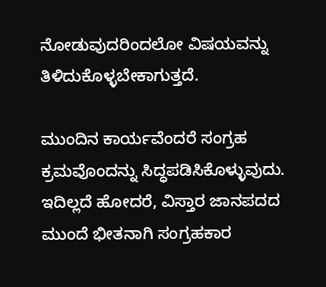ನೋಡುವುದರಿಂದಲೋ ವಿಷಯವನ್ನು ತಿಳಿದುಕೊಳ್ಳಬೇಕಾಗುತ್ತದೆ.

ಮುಂದಿನ ಕಾರ್ಯವೆಂದರೆ ಸಂಗ್ರಹ ಕ್ರಮವೊಂದನ್ನು ಸಿದ್ಧಪಡಿಸಿಕೊಳ್ಳುವುದು. ಇದಿಲ್ಲದೆ ಹೋದರೆ, ವಿಸ್ತಾರ ಜಾನಪದದ ಮುಂದೆ ಭೀತನಾಗಿ ಸಂಗ್ರಹಕಾರ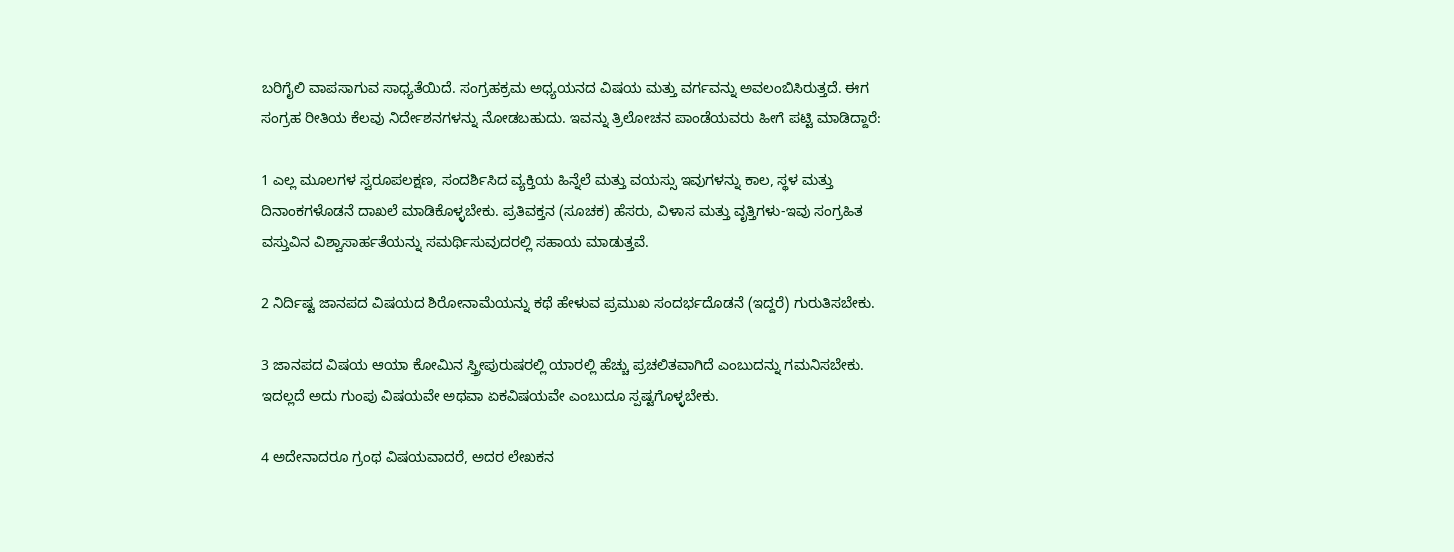ಬರಿಗೈಲಿ ವಾಪಸಾಗುವ ಸಾಧ್ಯತೆಯಿದೆ. ಸಂಗ್ರಹಕ್ರಮ ಅಧ್ಯಯನದ ವಿಷಯ ಮತ್ತು ವರ್ಗವನ್ನು ಅವಲಂಬಿಸಿರುತ್ತದೆ. ಈಗ ಸಂಗ್ರಹ ರೀತಿಯ ಕೆಲವು ನಿರ್ದೇಶನಗಳನ್ನು ನೋಡಬಹುದು. ಇವನ್ನು ತ್ರಿಲೋಚನ ಪಾಂಡೆಯವರು ಹೀಗೆ ಪಟ್ಟಿ ಮಾಡಿದ್ದಾರೆ:

1 ಎಲ್ಲ ಮೂಲಗಳ ಸ್ವರೂಪಲಕ್ಷಣ, ಸಂದರ್ಶಿಸಿದ ವ್ಯಕ್ತಿಯ ಹಿನ್ನೆಲೆ ಮತ್ತು ವಯಸ್ಸು ಇವುಗಳನ್ನು ಕಾಲ, ಸ್ಥಳ ಮತ್ತು ದಿನಾಂಕಗಳೊಡನೆ ದಾಖಲೆ ಮಾಡಿಕೊಳ್ಳಬೇಕು. ಪ್ರತಿವಕ್ತನ (ಸೂಚಕ) ಹೆಸರು, ವಿಳಾಸ ಮತ್ತು ವೃತ್ತಿಗಳು-ಇವು ಸಂಗ್ರಹಿತ ವಸ್ತುವಿನ ವಿಶ್ವಾಸಾರ್ಹತೆಯನ್ನು ಸಮರ್ಥಿಸುವುದರಲ್ಲಿ ಸಹಾಯ ಮಾಡುತ್ತವೆ.

2 ನಿರ್ದಿಷ್ಟ ಜಾನಪದ ವಿಷಯದ ಶಿರೋನಾಮೆಯನ್ನು ಕಥೆ ಹೇಳುವ ಪ್ರಮುಖ ಸಂದರ್ಭದೊಡನೆ (ಇದ್ದರೆ) ಗುರುತಿಸಬೇಕು.

3 ಜಾನಪದ ವಿಷಯ ಆಯಾ ಕೋಮಿನ ಸ್ತ್ರೀಪುರುಷರಲ್ಲಿ ಯಾರಲ್ಲಿ ಹೆಚ್ಚು ಪ್ರಚಲಿತವಾಗಿದೆ ಎಂಬುದನ್ನು ಗಮನಿಸಬೇಕು. ಇದಲ್ಲದೆ ಅದು ಗುಂಪು ವಿಷಯವೇ ಅಥವಾ ಏಕವಿಷಯವೇ ಎಂಬುದೂ ಸ್ಪಷ್ಟಗೊಳ್ಳಬೇಕು.

4 ಅದೇನಾದರೂ ಗ್ರಂಥ ವಿಷಯವಾದರೆ, ಅದರ ಲೇಖಕನ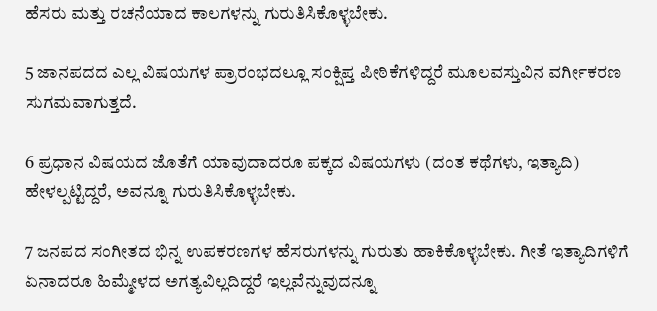ಹೆಸರು ಮತ್ತು ರಚನೆಯಾದ ಕಾಲಗಳನ್ನು ಗುರುತಿಸಿಕೊಳ್ಳಬೇಕು.

5 ಜಾನಪದದ ಎಲ್ಲ ವಿಷಯಗಳ ಪ್ರಾರಂಭದಲ್ಲೂ ಸಂಕ್ಷಿಪ್ತ ಪೀಠಿಕೆಗಳಿದ್ದರೆ ಮೂಲವಸ್ತುವಿನ ವರ್ಗೀಕರಣ ಸುಗಮವಾಗುತ್ತದೆ.

6 ಪ್ರಧಾನ ವಿಷಯದ ಜೊತೆಗೆ ಯಾವುದಾದರೂ ಪಕ್ಕದ ವಿಷಯಗಳು (ದಂತ ಕಥೆಗಳು, ಇತ್ಯಾದಿ) ಹೇಳಲ್ಪಟ್ಟಿದ್ದರೆ, ಅವನ್ನೂ ಗುರುತಿಸಿಕೊಳ್ಳಬೇಕು.

7 ಜನಪದ ಸಂಗೀತದ ಭಿನ್ನ ಉಪಕರಣಗಳ ಹೆಸರುಗಳನ್ನು ಗುರುತು ಹಾಕಿಕೊಳ್ಳಬೇಕು. ಗೀತೆ ಇತ್ಯಾದಿಗಳಿಗೆ ಏನಾದರೂ ಹಿಮ್ಮೇಳದ ಅಗತ್ಯವಿಲ್ಲದಿದ್ದರೆ ಇಲ್ಲವೆನ್ನುವುದನ್ನೂ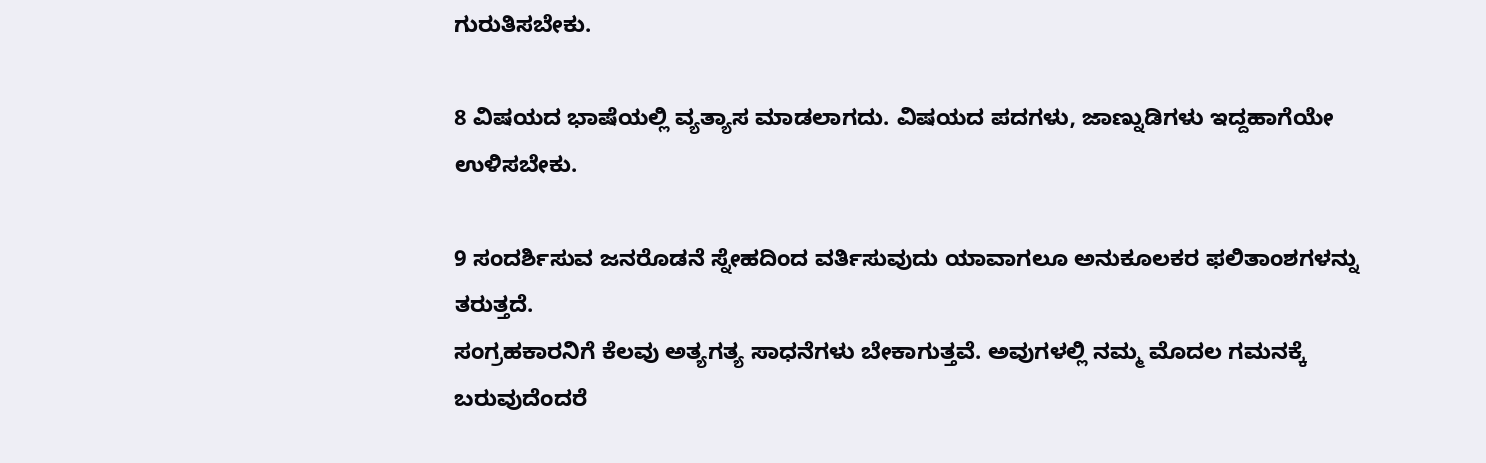ಗುರುತಿಸಬೇಕು.

8 ವಿಷಯದ ಭಾಷೆಯಲ್ಲಿ ವ್ಯತ್ಯಾಸ ಮಾಡಲಾಗದು. ವಿಷಯದ ಪದಗಳು, ಜಾಣ್ನುಡಿಗಳು ಇದ್ದಹಾಗೆಯೇ ಉಳಿಸಬೇಕು.

9 ಸಂದರ್ಶಿಸುವ ಜನರೊಡನೆ ಸ್ನೇಹದಿಂದ ವರ್ತಿಸುವುದು ಯಾವಾಗಲೂ ಅನುಕೂಲಕರ ಫಲಿತಾಂಶಗಳನ್ನು ತರುತ್ತದೆ.
ಸಂಗ್ರಹಕಾರನಿಗೆ ಕೆಲವು ಅತ್ಯಗತ್ಯ ಸಾಧನೆಗಳು ಬೇಕಾಗುತ್ತವೆ. ಅವುಗಳಲ್ಲಿ ನಮ್ಮ ಮೊದಲ ಗಮನಕ್ಕೆ ಬರುವುದೆಂದರೆ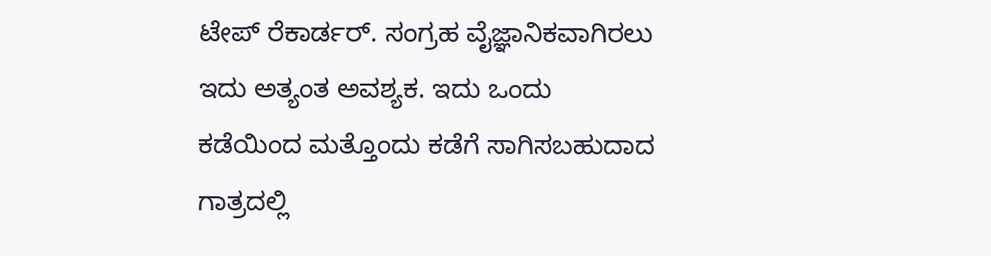ಟೇಪ್ ರೆಕಾರ್ಡರ್. ಸಂಗ್ರಹ ವೈಜ್ಞಾನಿಕವಾಗಿರಲು ಇದು ಅತ್ಯಂತ ಅವಶ್ಯಕ. ಇದು ಒಂದು ಕಡೆಯಿಂದ ಮತ್ತೊಂದು ಕಡೆಗೆ ಸಾಗಿಸಬಹುದಾದ ಗಾತ್ರದಲ್ಲಿ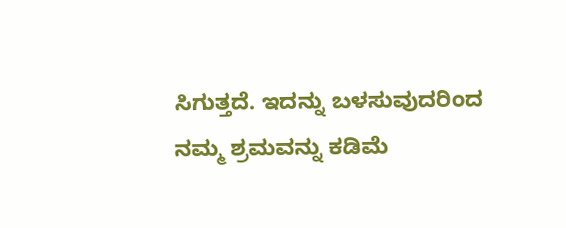ಸಿಗುತ್ತದೆ. ಇದನ್ನು ಬಳಸುವುದರಿಂದ ನಮ್ಮ ಶ್ರಮವನ್ನು ಕಡಿಮೆ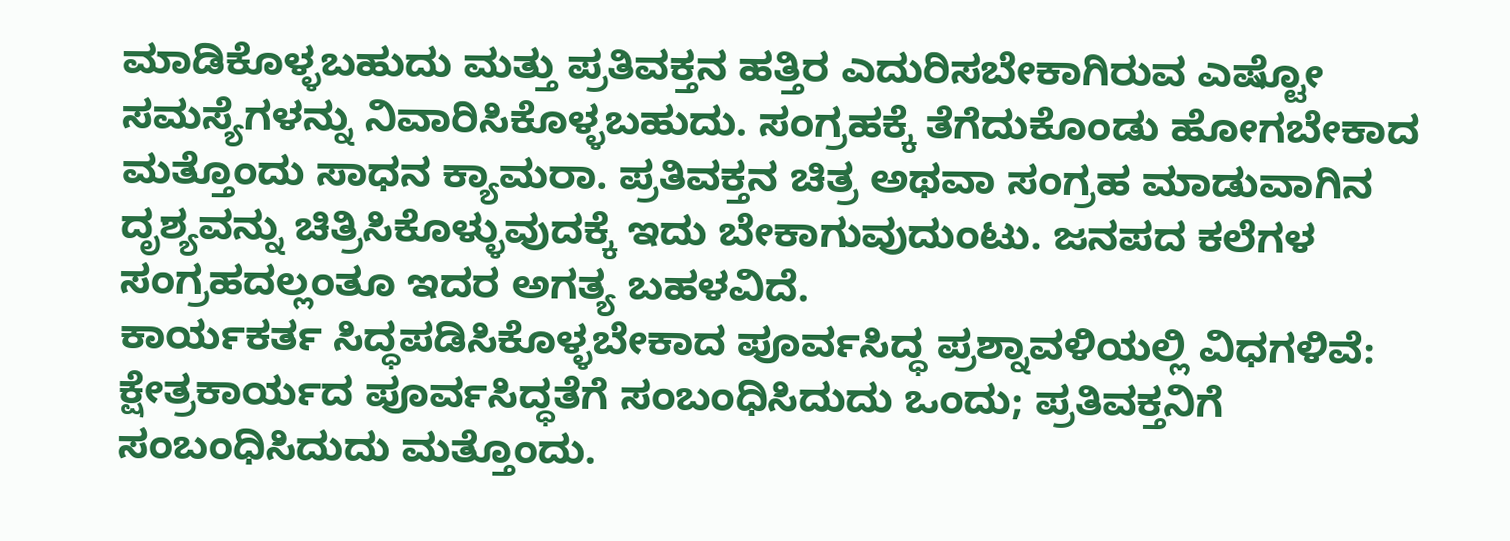ಮಾಡಿಕೊಳ್ಳಬಹುದು ಮತ್ತು ಪ್ರತಿವಕ್ತನ ಹತ್ತಿರ ಎದುರಿಸಬೇಕಾಗಿರುವ ಎಷ್ಟೋ ಸಮಸ್ಯೆಗಳನ್ನು ನಿವಾರಿಸಿಕೊಳ್ಳಬಹುದು. ಸಂಗ್ರಹಕ್ಕೆ ತೆಗೆದುಕೊಂಡು ಹೋಗಬೇಕಾದ ಮತ್ತೊಂದು ಸಾಧನ ಕ್ಯಾಮರಾ. ಪ್ರತಿವಕ್ತನ ಚಿತ್ರ ಅಥವಾ ಸಂಗ್ರಹ ಮಾಡುವಾಗಿನ ದೃಶ್ಯವನ್ನು ಚಿತ್ರಿಸಿಕೊಳ್ಳುವುದಕ್ಕೆ ಇದು ಬೇಕಾಗುವುದುಂಟು. ಜನಪದ ಕಲೆಗಳ ಸಂಗ್ರಹದಲ್ಲಂತೂ ಇದರ ಅಗತ್ಯ ಬಹಳವಿದೆ.
ಕಾರ್ಯಕರ್ತ ಸಿದ್ಧಪಡಿಸಿಕೊಳ್ಳಬೇಕಾದ ಪೂರ್ವಸಿದ್ಧ ಪ್ರಶ್ನಾವಳಿಯಲ್ಲಿ ವಿಧಗಳಿವೆ: ಕ್ಷೇತ್ರಕಾರ್ಯದ ಪೂರ್ವಸಿದ್ಧತೆಗೆ ಸಂಬಂಧಿಸಿದುದು ಒಂದು; ಪ್ರತಿವಕ್ತನಿಗೆ ಸಂಬಂಧಿಸಿದುದು ಮತ್ತೊಂದು.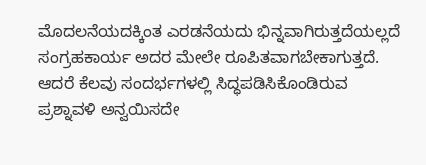ಮೊದಲನೆಯದಕ್ಕಿಂತ ಎರಡನೆಯದು ಭಿನ್ನವಾಗಿರುತ್ತದೆಯಲ್ಲದೆ ಸಂಗ್ರಹಕಾರ್ಯ ಅದರ ಮೇಲೇ ರೂಪಿತವಾಗಬೇಕಾಗುತ್ತದೆ. ಆದರೆ ಕೆಲವು ಸಂದರ್ಭಗಳಲ್ಲಿ ಸಿದ್ಧಪಡಿಸಿಕೊಂಡಿರುವ ಪ್ರಶ್ನಾವಳಿ ಅನ್ವಯಿಸದೇ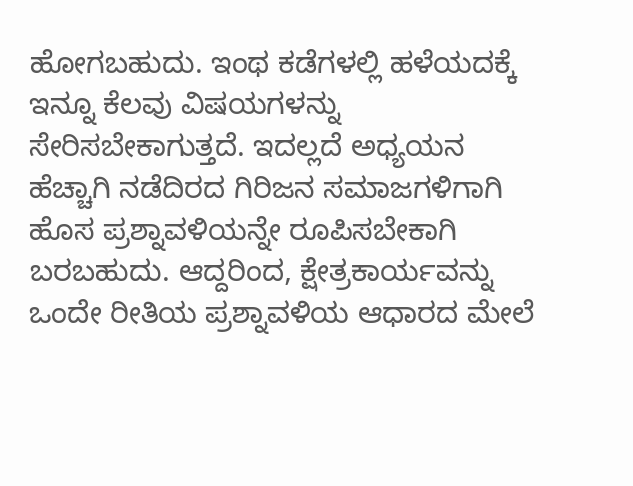ಹೋಗಬಹುದು. ಇಂಥ ಕಡೆಗಳಲ್ಲಿ ಹಳೆಯದಕ್ಕೆ ಇನ್ನೂ ಕೆಲವು ವಿಷಯಗಳನ್ನು ಸೇರಿಸಬೇಕಾಗುತ್ತದೆ. ಇದಲ್ಲದೆ ಅಧ್ಯಯನ ಹೆಚ್ಚಾಗಿ ನಡೆದಿರದ ಗಿರಿಜನ ಸಮಾಜಗಳಿಗಾಗಿ ಹೊಸ ಪ್ರಶ್ನಾವಳಿಯನ್ನೇ ರೂಪಿಸಬೇಕಾಗಿ ಬರಬಹುದು. ಆದ್ದರಿಂದ, ಕ್ಷೇತ್ರಕಾರ್ಯವನ್ನು ಒಂದೇ ರೀತಿಯ ಪ್ರಶ್ನಾವಳಿಯ ಆಧಾರದ ಮೇಲೆ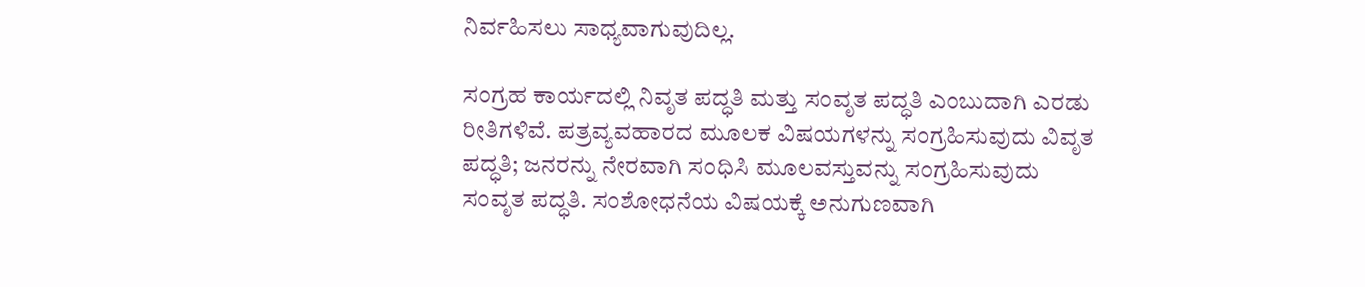ನಿರ್ವಹಿಸಲು ಸಾಧ್ಯವಾಗುವುದಿಲ್ಲ.

ಸಂಗ್ರಹ ಕಾರ್ಯದಲ್ಲಿ ನಿವೃತ ಪದ್ಧತಿ ಮತ್ತು ಸಂವೃತ ಪದ್ಧತಿ ಎಂಬುದಾಗಿ ಎರಡು ರೀತಿಗಳಿವೆ. ಪತ್ರವ್ಯವಹಾರದ ಮೂಲಕ ವಿಷಯಗಳನ್ನು ಸಂಗ್ರಹಿಸುವುದು ವಿವೃತ ಪದ್ಧತಿ; ಜನರನ್ನು ನೇರವಾಗಿ ಸಂಧಿಸಿ ಮೂಲವಸ್ತುವನ್ನು ಸಂಗ್ರಹಿಸುವುದು ಸಂವೃತ ಪದ್ಧತಿ. ಸಂಶೋಧನೆಯ ವಿಷಯಕ್ಕೆ ಅನುಗುಣವಾಗಿ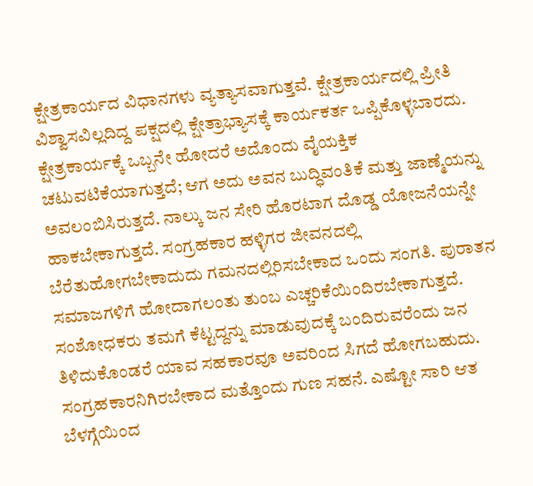ಕ್ಷೇತ್ರಕಾರ್ಯದ ವಿಧಾನಗಳು ವ್ಯತ್ಯಾಸವಾಗುತ್ತವೆ. ಕ್ಷೇತ್ರಕಾರ್ಯದಲ್ಲಿ ಪ್ರೀತಿ ವಿಶ್ವಾಸವಿಲ್ಲದಿದ್ದ ಪಕ್ಷದಲ್ಲಿ ಕ್ಷೇತ್ರಾಭ್ಯಾಸಕ್ಕೆ ಕಾರ್ಯಕರ್ತ ಒಪ್ಪಿಕೊಳ್ಳಬಾರದು. ಕ್ಷೇತ್ರಕಾರ್ಯಕ್ಕೆ ಒಬ್ಬನೇ ಹೋದರೆ ಅದೊಂದು ವೈಯಕ್ತಿಕ ಚಟುವಟಿಕೆಯಾಗುತ್ತದೆ; ಆಗ ಅದು ಅವನ ಬುದ್ಧಿವಂತಿಕೆ ಮತ್ತು ಜಾಣ್ಮೆಯನ್ನು ಅವಲಂಬಿಸಿರುತ್ತದೆ. ನಾಲ್ಕು ಜನ ಸೇರಿ ಹೊರಟಾಗ ದೊಡ್ಡ ಯೋಜನೆಯನ್ನೇ ಹಾಕಬೇಕಾಗುತ್ತದೆ. ಸಂಗ್ರಹಕಾರ ಹಳ್ಳಿಗರ ಜೀವನದಲ್ಲಿ ಬೆರೆತುಹೋಗಬೇಕಾದುದು ಗಮನದಲ್ಲಿರಿಸಬೇಕಾದ ಒಂದು ಸಂಗತಿ. ಪುರಾತನ ಸಮಾಜಗಳಿಗೆ ಹೋದಾಗಲಂತು ತುಂಬ ಎಚ್ಚರಿಕೆಯಿಂದಿರಬೇಕಾಗುತ್ತದೆ. ಸಂಶೋಧಕರು ತಮಗೆ ಕೆಟ್ಟದ್ದನ್ನು ಮಾಡುವುದಕ್ಕೆ ಬಂದಿರುವರೆಂದು ಜನ ತಿಳಿದುಕೊಂಡರೆ ಯಾವ ಸಹಕಾರವೂ ಅವರಿಂದ ಸಿಗದೆ ಹೋಗಬಹುದು. ಸಂಗ್ರಹಕಾರನಿಗಿರಬೇಕಾದ ಮತ್ತೊಂದು ಗುಣ ಸಹನೆ. ಎಷ್ಟೋ ಸಾರಿ ಆತ ಬೆಳಗ್ಗೆಯಿಂದ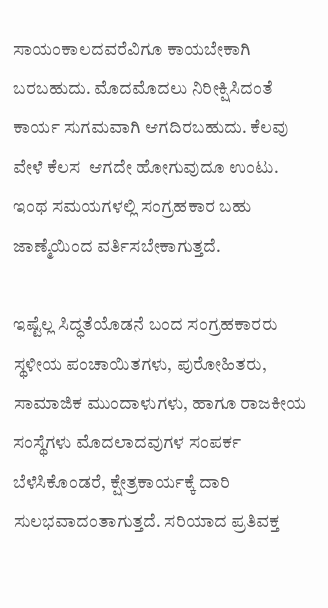ಸಾಯಂಕಾಲದವರೆವಿಗೂ ಕಾಯಬೇಕಾಗಿ ಬರಬಹುದು. ಮೊದಮೊದಲು ನಿರೀಕ್ಷಿಸಿದಂತೆ ಕಾರ್ಯ ಸುಗಮವಾಗಿ ಆಗದಿರಬಹುದು. ಕೆಲವು ವೇಳೆ ಕೆಲಸ  ಆಗದೇ ಹೋಗುವುದೂ ಉಂಟು. ಇಂಥ ಸಮಯಗಳಲ್ಲಿ ಸಂಗ್ರಹಕಾರ ಬಹು ಜಾಣ್ಮೆಯಿಂದ ವರ್ತಿಸಬೇಕಾಗುತ್ತದೆ.

ಇಷ್ಟೆಲ್ಲ ಸಿದ್ಧತೆಯೊಡನೆ ಬಂದ ಸಂಗ್ರಹಕಾರರು ಸ್ಥಳೀಯ ಪಂಚಾಯಿತಗಳು, ಪುರೋಹಿತರು, ಸಾಮಾಜಿಕ ಮುಂದಾಳುಗಳು, ಹಾಗೂ ರಾಜಕೀಯ ಸಂಸ್ಥೆಗಳು ಮೊದಲಾದವುಗಳ ಸಂಪರ್ಕ ಬೆಳೆಸಿಕೊಂಡರೆ, ಕ್ಷೇತ್ರಕಾರ್ಯಕ್ಕೆ ದಾರಿ ಸುಲಭವಾದಂತಾಗುತ್ತದೆ. ಸರಿಯಾದ ಪ್ರತಿವಕ್ತ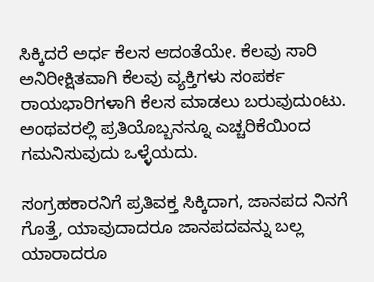ಸಿಕ್ಕಿದರೆ ಅರ್ಧ ಕೆಲಸ ಆದಂತೆಯೇ. ಕೆಲವು ಸಾರಿ ಅನಿರೀಕ್ಷಿತವಾಗಿ ಕೆಲವು ವ್ಯಕ್ತಿಗಳು ಸಂಪರ್ಕ ರಾಯಭಾರಿಗಳಾಗಿ ಕೆಲಸ ಮಾಡಲು ಬರುವುದುಂಟು. ಅಂಥವರಲ್ಲಿ ಪ್ರತಿಯೊಬ್ಬನನ್ನೂ ಎಚ್ಚರಿಕೆಯಿಂದ ಗಮನಿಸುವುದು ಒಳ್ಳೆಯದು.

ಸಂಗ್ರಹಕಾರನಿಗೆ ಪ್ರತಿವಕ್ತ ಸಿಕ್ಕಿದಾಗ, ಜಾನಪದ ನಿನಗೆ ಗೊತ್ತೆ, ಯಾವುದಾದರೂ ಜಾನಪದವನ್ನು ಬಲ್ಲ ಯಾರಾದರೂ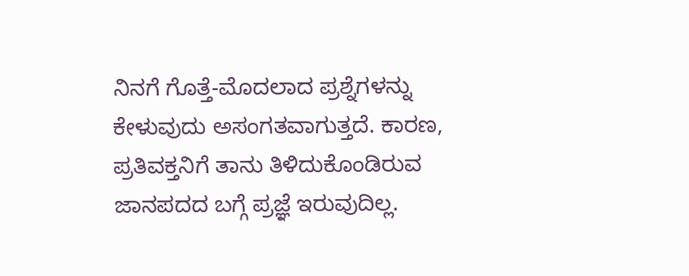ನಿನಗೆ ಗೊತ್ತೆ-ಮೊದಲಾದ ಪ್ರಶ್ನೆಗಳನ್ನು ಕೇಳುವುದು ಅಸಂಗತವಾಗುತ್ತದೆ. ಕಾರಣ, ಪ್ರತಿವಕ್ತನಿಗೆ ತಾನು ತಿಳಿದುಕೊಂಡಿರುವ ಜಾನಪದದ ಬಗ್ಗೆ ಪ್ರಜ್ಞೆ ಇರುವುದಿಲ್ಲ.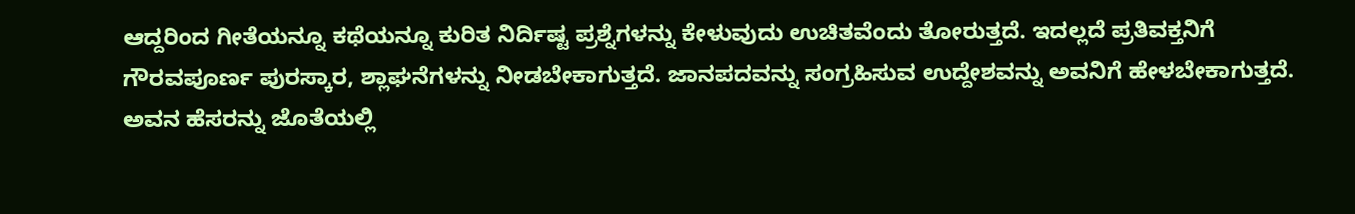ಆದ್ದರಿಂದ ಗೀತೆಯನ್ನೂ ಕಥೆಯನ್ನೂ ಕುರಿತ ನಿರ್ದಿಷ್ಟ ಪ್ರಶ್ನೆಗಳನ್ನು ಕೇಳುವುದು ಉಚಿತವೆಂದು ತೋರುತ್ತದೆ. ಇದಲ್ಲದೆ ಪ್ರತಿವಕ್ತನಿಗೆ ಗೌರವಪೂರ್ಣ ಪುರಸ್ಕಾರ, ಶ್ಲಾಘನೆಗಳನ್ನು ನೀಡಬೇಕಾಗುತ್ತದೆ. ಜಾನಪದವನ್ನು ಸಂಗ್ರಹಿಸುವ ಉದ್ದೇಶವನ್ನು ಅವನಿಗೆ ಹೇಳಬೇಕಾಗುತ್ತದೆ. ಅವನ ಹೆಸರನ್ನು ಜೊತೆಯಲ್ಲಿ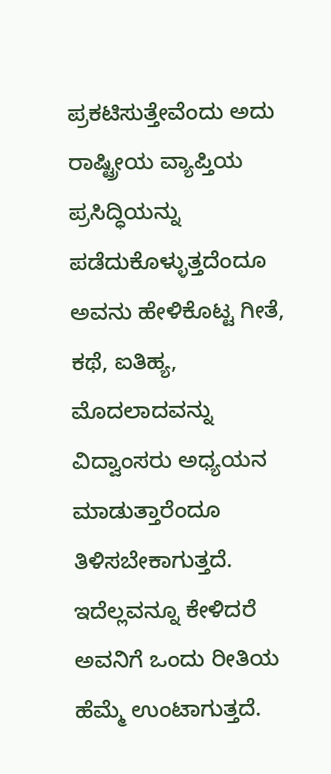ಪ್ರಕಟಿಸುತ್ತೇವೆಂದು ಅದು ರಾಷ್ಟ್ರೀಯ ವ್ಯಾಪ್ತಿಯ ಪ್ರಸಿದ್ಧಿಯನ್ನು ಪಡೆದುಕೊಳ್ಳುತ್ತದೆಂದೂ ಅವನು ಹೇಳಿಕೊಟ್ಟ ಗೀತೆ, ಕಥೆ, ಐತಿಹ್ಯ, ಮೊದಲಾದವನ್ನು ವಿದ್ವಾಂಸರು ಅಧ್ಯಯನ ಮಾಡುತ್ತಾರೆಂದೂ ತಿಳಿಸಬೇಕಾಗುತ್ತದೆ. ಇದೆಲ್ಲವನ್ನೂ ಕೇಳಿದರೆ ಅವನಿಗೆ ಒಂದು ರೀತಿಯ ಹೆಮ್ಮೆ ಉಂಟಾಗುತ್ತದೆ.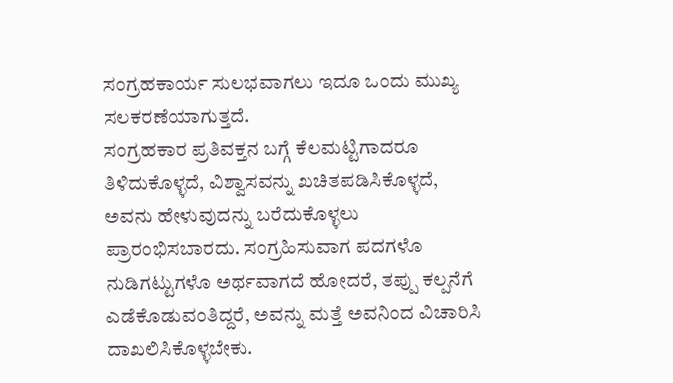ಸಂಗ್ರಹಕಾರ್ಯ ಸುಲಭವಾಗಲು ಇದೂ ಒಂದು ಮುಖ್ಯ ಸಲಕರಣೆಯಾಗುತ್ತದೆ.
ಸಂಗ್ರಹಕಾರ ಪ್ರತಿವಕ್ತನ ಬಗ್ಗೆ ಕೆಲಮಟ್ಟಿಗಾದರೂ ತಿಳಿದುಕೊಳ್ಳದೆ, ವಿಶ್ವಾಸವನ್ನು ಖಚಿತಪಡಿಸಿಕೊಳ್ಳದೆ, ಅವನು ಹೇಳುವುದನ್ನು ಬರೆದುಕೊಳ್ಳಲು ಪ್ರಾರಂಭಿಸಬಾರದು. ಸಂಗ್ರಹಿಸುವಾಗ ಪದಗಳೊ ನುಡಿಗಟ್ಟುಗಳೊ ಅರ್ಥವಾಗದೆ ಹೋದರೆ, ತಪ್ಪು ಕಲ್ಪನೆಗೆ ಎಡೆಕೊಡುವಂತಿದ್ದರೆ, ಅವನ್ನು ಮತ್ತೆ ಅವನಿಂದ ವಿಚಾರಿಸಿ ದಾಖಲಿಸಿಕೊಳ್ಳಬೇಕು.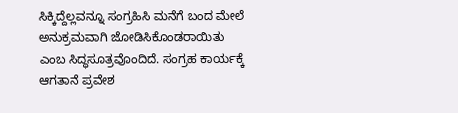ಸಿಕ್ಕಿದ್ದೆಲ್ಲವನ್ನೂ ಸಂಗ್ರಹಿಸಿ ಮನೆಗೆ ಬಂದ ಮೇಲೆ ಅನುಕ್ರಮವಾಗಿ ಜೋಡಿಸಿಕೊಂಡರಾಯಿತು ಎಂಬ ಸಿದ್ಧಸೂತ್ರವೊಂದಿದೆ. ಸಂಗ್ರಹ ಕಾರ್ಯಕ್ಕೆ ಆಗತಾನೆ ಪ್ರವೇಶ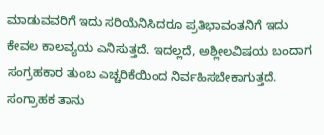ಮಾಡುವವರಿಗೆ ಇದು ಸರಿಯೆನಿಸಿದರೂ ಪ್ರತಿಭಾವಂತನಿಗೆ ಇದು ಕೇವಲ ಕಾಲವ್ಯಯ ಎನಿಸುತ್ತದೆ. ಇದಲ್ಲದೆ, ಅಶ್ಲೀಲವಿಷಯ ಬಂದಾಗ ಸಂಗ್ರಹಕಾರ ತುಂಬ ಎಚ್ಚರಿಕೆಯಿಂದ ನಿರ್ವಹಿಸಬೇಕಾಗುತ್ತದೆ.
ಸಂಗ್ರಾಹಕ ತಾನು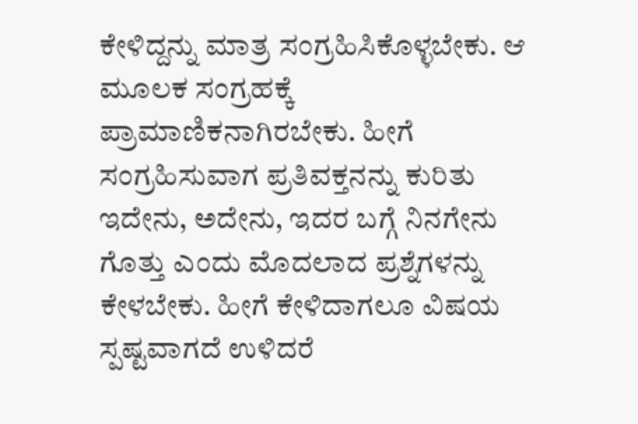ಕೇಳಿದ್ದನ್ನು ಮಾತ್ರ ಸಂಗ್ರಹಿಸಿಕೊಳ್ಳಬೇಕು. ಆ ಮೂಲಕ ಸಂಗ್ರಹಕ್ಕೆ ಪ್ರಾಮಾಣಿಕನಾಗಿರಬೇಕು. ಹೀಗೆ ಸಂಗ್ರಹಿಸುವಾಗ ಪ್ರತಿವಕ್ತನನ್ನು ಕುರಿತು ಇದೇನು, ಅದೇನು, ಇದರ ಬಗ್ಗೆ ನಿನಗೇನು ಗೊತ್ತು ಎಂದು ಮೊದಲಾದ ಪ್ರಶ್ನೆಗಳನ್ನು ಕೇಳಬೇಕು. ಹೀಗೆ ಕೇಳಿದಾಗಲೂ ವಿಷಯ ಸ್ಪಷ್ಟವಾಗದೆ ಉಳಿದರೆ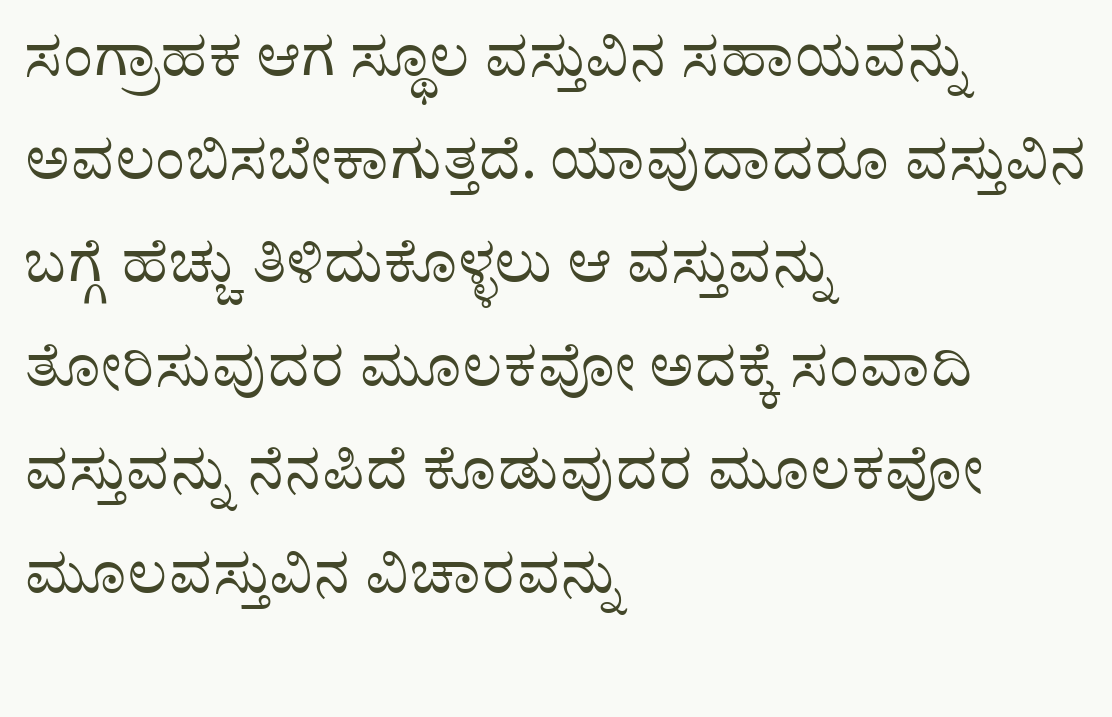ಸಂಗ್ರಾಹಕ ಆಗ ಸ್ಥೂಲ ವಸ್ತುವಿನ ಸಹಾಯವನ್ನು ಅವಲಂಬಿಸಬೇಕಾಗುತ್ತದೆ. ಯಾವುದಾದರೂ ವಸ್ತುವಿನ ಬಗ್ಗೆ ಹೆಚ್ಚು ತಿಳಿದುಕೊಳ್ಳಲು ಆ ವಸ್ತುವನ್ನು ತೋರಿಸುವುದರ ಮೂಲಕವೋ ಅದಕ್ಕೆ ಸಂವಾದಿ ವಸ್ತುವನ್ನು ನೆನಪಿದೆ ಕೊಡುವುದರ ಮೂಲಕವೋ ಮೂಲವಸ್ತುವಿನ ವಿಚಾರವನ್ನು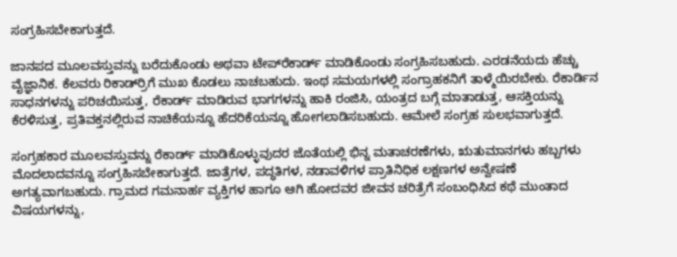ಸಂಗ್ರಹಿಸಬೇಕಾಗುತ್ತದೆ.

ಜಾನಪದ ಮೂಲವಸ್ತುವನ್ನು ಬರೆದುಕೊಂಡು ಅಥವಾ ಟೇಪ್‍ರೆಕಾರ್ಡ್ ಮಾಡಿಕೊಂಡು ಸಂಗ್ರಹಿಸಬಹುದು. ಎರಡನೆಯದು ಹೆಚ್ಚು ವೈಜ್ಞಾನಿಕ. ಕೆಲವರು ರಿಕಾರ್ಡ್‍ರಿಗೆ ಮುಖ ಕೊಡಲು ನಾಚಬಹುದು. ಇಂಥ ಸಮಯಗಳಲ್ಲಿ ಸಂಗ್ರಾಹಕನಿಗೆ ತಾಳ್ಮೆಯಿರಬೇಕು. ರೆಕಾರ್ಡಿನ ಸಾಧನಗಳನ್ನು ಪರಿಚಯಿಸುತ್ತ, ರೆಕಾರ್ಡ್ ಮಾಡಿರುವ ಭಾಗಗಳನ್ನು ಹಾಕಿ ರಂಜಿಸಿ, ಯಂತ್ರದ ಬಗ್ಗೆ ಮಾತಾಡುತ್ತ, ಆಸಕ್ತಿಯನ್ನು ಕೆರಳಿಸುತ್ತ, ಪ್ರತಿವಕ್ತನಲ್ಲಿರುವ ನಾಚಿಕೆಯನ್ನೂ ಹೆದರಿಕೆಯನ್ನೂ ಹೋಗಲಾಡಿಸಬಹುದು. ಆಮೇಲೆ ಸಂಗ್ರಹ ಸುಲಭವಾಗುತ್ತದೆ.

ಸಂಗ್ರಹಕಾರ ಮೂಲವಸ್ತುವನ್ನು ರೆಕಾರ್ಡ್ ಮಾಡಿಕೊಳ್ಳುವುದರ ಜೊತೆಯಲ್ಲಿ ಭಿನ್ನ ಮತಾಚರಣೆಗಳು, ಋತುಮಾನಗಳು ಹಬ್ಬಗಳು ಮೊದಲಾದವನ್ನೂ ಸಂಗ್ರಹಿಸಬೇಕಾಗುತ್ತದೆ. ಜಾತ್ರೆಗಳ, ಪದ್ಧತಿಗಳ, ನಡಾವಳಿಗಳ ಪ್ರಾತಿನಿಧಿಕ ಲಕ್ಷಣಗಳ ಅನ್ವೇಷಣೆ ಅಗತ್ಯವಾಗಬಹುದು. ಗ್ರಾಮದ ಗಮನಾರ್ಹ ವ್ಯಕ್ತಿಗಳ ಹಾಗೂ ಆಗಿ ಹೋದವರ ಜೀವನ ಚರಿತ್ರೆಗೆ ಸಂಬಂಧಿಸಿದ ಕಥೆ ಮುಂತಾದ ವಿಷಯಗಳನ್ನು,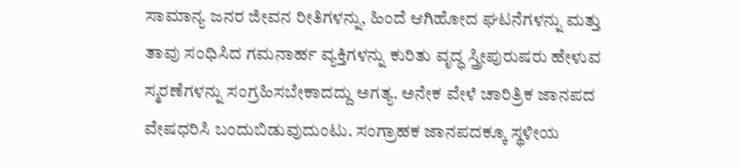ಸಾಮಾನ್ಯ ಜನರ ಜೀವನ ರೀತಿಗಳನ್ನು, ಹಿಂದೆ ಆಗಿಹೋದ ಘಟನೆಗಳನ್ನು ಮತ್ತು ತಾವು ಸಂಧಿಸಿದ ಗಮನಾರ್ಹ ವ್ಯಕ್ತಿಗಳನ್ನು ಕುರಿತು ವೃದ್ಧ ಸ್ತ್ರೀಪುರುಷರು ಹೇಳುವ ಸ್ಮರಣೆಗಳನ್ನು ಸಂಗ್ರಹಿಸಬೇಕಾದದ್ದು ಅಗತ್ಯ. ಅನೇಕ ವೇಳೆ ಚಾರಿತ್ರಿಕ ಜಾನಪದ ವೇಷಧರಿಸಿ ಬಂದುಬಿಡುವುದುಂಟು. ಸಂಗ್ರಾಹಕ ಜಾನಪದಕ್ಕೂ ಸ್ಥಳೀಯ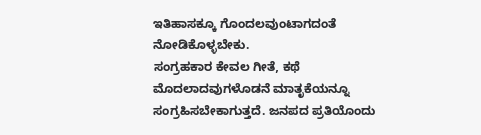ಇತಿಹಾಸಕ್ಕೂ ಗೊಂದಲವುಂಟಾಗದಂತೆ ನೋಡಿಕೊಳ್ಳಬೇಕು.
ಸಂಗ್ರಹಕಾರ ಕೇವಲ ಗೀತೆ, ಕಥೆ ಮೊದಲಾದವುಗಳೊಡನೆ ಮಾತೃಕೆಯನ್ನೂ ಸಂಗ್ರಹಿಸಬೇಕಾಗುತ್ತದೆ. ಜನಪದ ಪ್ರತಿಯೊಂದು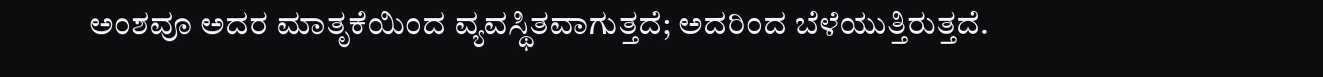ಅಂಶವೂ ಅದರ ಮಾತೃಕೆಯಿಂದ ವ್ಯವಸ್ಥಿತವಾಗುತ್ತದೆ; ಅದರಿಂದ ಬೆಳೆಯುತ್ತಿರುತ್ತದೆ.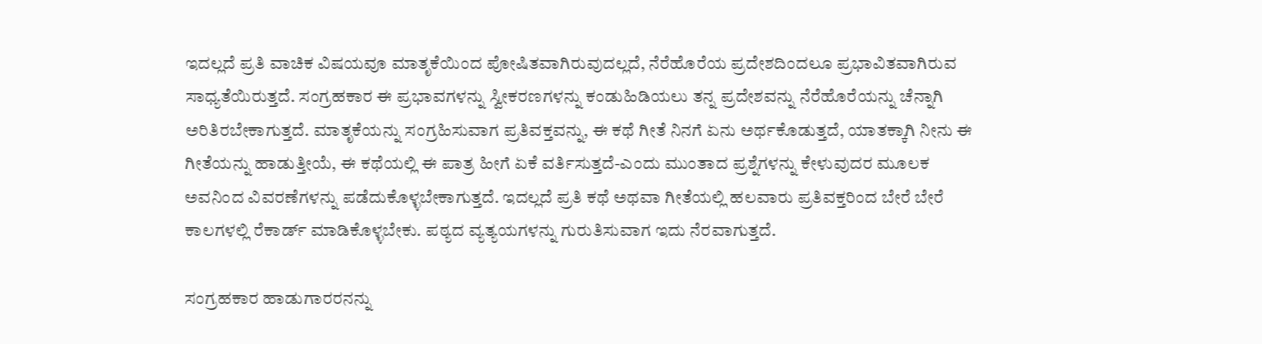ಇದಲ್ಲದೆ ಪ್ರತಿ ವಾಚಿಕ ವಿಷಯವೂ ಮಾತೃಕೆಯಿಂದ ಪೋಷಿತವಾಗಿರುವುದಲ್ಲದೆ, ನೆರೆಹೊರೆಯ ಪ್ರದೇಶದಿಂದಲೂ ಪ್ರಭಾವಿತವಾಗಿರುವ ಸಾಧ್ಯತೆಯಿರುತ್ತದೆ. ಸಂಗ್ರಹಕಾರ ಈ ಪ್ರಭಾವಗಳನ್ನು ಸ್ವೀಕರಣಗಳನ್ನು ಕಂಡುಹಿಡಿಯಲು ತನ್ನ ಪ್ರದೇಶವನ್ನು ನೆರೆಹೊರೆಯನ್ನು ಚೆನ್ನಾಗಿ ಅರಿತಿರಬೇಕಾಗುತ್ತದೆ. ಮಾತೃಕೆಯನ್ನು ಸಂಗ್ರಹಿಸುವಾಗ ಪ್ರತಿವಕ್ತವನ್ನು, ಈ ಕಥೆ ಗೀತೆ ನಿನಗೆ ಏನು ಅರ್ಥಕೊಡುತ್ತದೆ, ಯಾತಕ್ಕಾಗಿ ನೀನು ಈ ಗೀತೆಯನ್ನು ಹಾಡುತ್ತೀಯೆ, ಈ ಕಥೆಯಲ್ಲಿ ಈ ಪಾತ್ರ ಹೀಗೆ ಏಕೆ ವರ್ತಿಸುತ್ತದೆ-ಎಂದು ಮುಂತಾದ ಪ್ರಶ್ನೆಗಳನ್ನು ಕೇಳುವುದರ ಮೂಲಕ ಅವನಿಂದ ವಿವರಣೆಗಳನ್ನು ಪಡೆದುಕೊಳ್ಳಬೇಕಾಗುತ್ತದೆ. ಇದಲ್ಲದೆ ಪ್ರತಿ ಕಥೆ ಅಥವಾ ಗೀತೆಯಲ್ಲಿ ಹಲವಾರು ಪ್ರತಿವಕ್ತರಿಂದ ಬೇರೆ ಬೇರೆ ಕಾಲಗಳಲ್ಲಿ ರೆಕಾರ್ಡ್ ಮಾಡಿಕೊಳ್ಳಬೇಕು. ಪಠ್ಯದ ವ್ಯತ್ಯಯಗಳನ್ನು ಗುರುತಿಸುವಾಗ ಇದು ನೆರವಾಗುತ್ತದೆ.

ಸಂಗ್ರಹಕಾರ ಹಾಡುಗಾರರನನ್ನು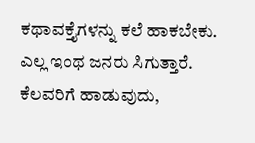ಕಥಾವಕ್ತೈಗಳನ್ನು ಕಲೆ ಹಾಕಬೇಕು. ಎಲ್ಲ ಇಂಥ ಜನರು ಸಿಗುತ್ತಾರೆ. ಕೆಲವರಿಗೆ ಹಾಡುವುದು,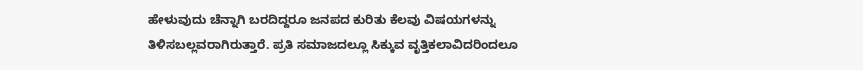ಹೇಳುವುದು ಚೆನ್ನಾಗಿ ಬರದಿದ್ದರೂ ಜನಪದ ಕುರಿತು ಕೆಲವು ವಿಷಯಗಳನ್ನು ತಿಳಿಸಬಲ್ಲವರಾಗಿರುತ್ತಾರೆ. ಪ್ರತಿ ಸಮಾಜದಲ್ಲೂ ಸಿಕ್ಕುವ ವೃತ್ತಿಕಲಾವಿದರಿಂದಲೂ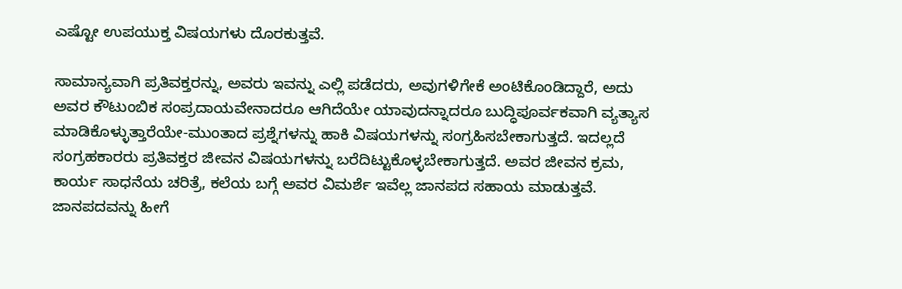ಎಷ್ಟೋ ಉಪಯುಕ್ತ ವಿಷಯಗಳು ದೊರಕುತ್ತವೆ.

ಸಾಮಾನ್ಯವಾಗಿ ಪ್ರತಿವಕ್ತರನ್ನು, ಅವರು ಇವನ್ನು ಎಲ್ಲಿ ಪಡೆದರು, ಅವುಗಳಿಗೇಕೆ ಅಂಟಿಕೊಂಡಿದ್ದಾರೆ, ಅದು ಅವರ ಕೌಟುಂಬಿಕ ಸಂಪ್ರದಾಯವೇನಾದರೂ ಆಗಿದೆಯೇ ಯಾವುದನ್ನಾದರೂ ಬುದ್ಧಿಪೂರ್ವಕವಾಗಿ ವ್ಯತ್ಯಾಸ ಮಾಡಿಕೊಳ್ಳುತ್ತಾರೆಯೇ-ಮುಂತಾದ ಪ್ರಶ್ನೆಗಳನ್ನು ಹಾಕಿ ವಿಷಯಗಳನ್ನು ಸಂಗ್ರಹಿಸಬೇಕಾಗುತ್ತದೆ. ಇದಲ್ಲದೆ ಸಂಗ್ರಹಕಾರರು ಪ್ರತಿವಕ್ತರ ಜೀವನ ವಿಷಯಗಳನ್ನು ಬರೆದಿಟ್ಟುಕೊಳ್ಳಬೇಕಾಗುತ್ತದೆ. ಅವರ ಜೀವನ ಕ್ರಮ, ಕಾರ್ಯ ಸಾಧನೆಯ ಚರಿತ್ರೆ, ಕಲೆಯ ಬಗ್ಗೆ ಅವರ ವಿಮರ್ಶೆ ಇವೆಲ್ಲ ಜಾನಪದ ಸಹಾಯ ಮಾಡುತ್ತವೆ.
ಜಾನಪದವನ್ನು ಹೀಗೆ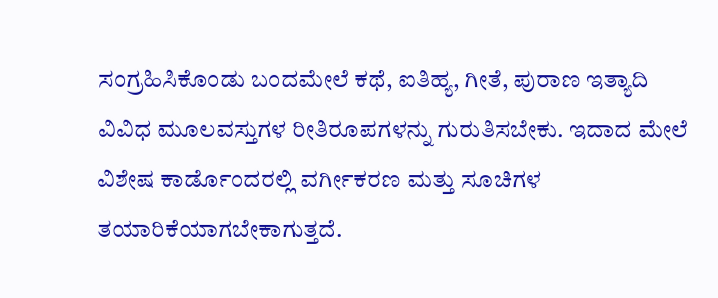ಸಂಗ್ರಹಿಸಿಕೊಂಡು ಬಂದಮೇಲೆ ಕಥೆ, ಐತಿಹ್ಯ, ಗೀತೆ, ಪುರಾಣ ಇತ್ಯಾದಿ ವಿವಿಧ ಮೂಲವಸ್ತುಗಳ ರೀತಿರೂಪಗಳನ್ನು ಗುರುತಿಸಬೇಕು. ಇದಾದ ಮೇಲೆ ವಿಶೇಷ ಕಾರ್ಡೊಂದರಲ್ಲಿ ವರ್ಗೀಕರಣ ಮತ್ತು ಸೂಚಿಗಳ ತಯಾರಿಕೆಯಾಗಬೇಕಾಗುತ್ತದೆ.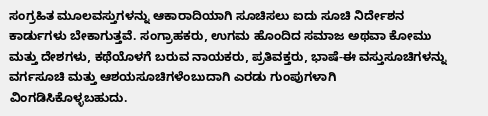ಸಂಗ್ರಹಿತ ಮೂಲವಸ್ತುಗಳನ್ನು ಆಕಾರಾದಿಯಾಗಿ ಸೂಚಿಸಲು ಐದು ಸೂಚಿ ನಿರ್ದೇಶನ ಕಾರ್ಡುಗಳು ಬೇಕಾಗುತ್ತವೆ. ಸಂಗ್ರಾಹಕರು, ಉಗಮ ಹೊಂದಿದ ಸಮಾಜ ಅಥವಾ ಕೋಮು ಮತ್ತು ದೇಶಗಳು, ಕಥೆಯೊಳಗೆ ಬರುವ ನಾಯಕರು, ಪ್ರತಿವಕ್ತರು, ಭಾಷೆ-ಈ ವಸ್ತುಸೂಚಿಗಳನ್ನು ವರ್ಗಸೂಚಿ ಮತ್ತು ಆಶಯಸೂಚಿಗಳೆಂಬುದಾಗಿ ಎರಡು ಗುಂಪುಗಳಾಗಿ ವಿಂಗಡಿಸಿಕೊಳ್ಳಬಹುದು.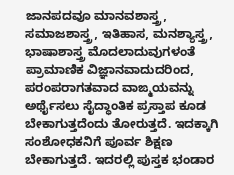ಜಾನಪದವೂ ಮಾನವಶಾಸ್ತ್ರ, ಸಮಾಜಶಾಸ್ತ್ರ, ಇತಿಹಾಸ, ಮನಶ್ಯಾಸ್ತ್ರ, ಭಾಷಾಶಾಸ್ತ್ರ ಮೊದಲಾದುವುಗಳಂತೆ ಪ್ರಾಮಾಣಿಕ ವಿಜ್ಞಾನವಾದುದರಿಂದ, ಪರಂಪರಾಗತವಾದ ವಾಙ್ಮಯವನ್ನು ಅರ್ಥೈಸಲು ಸೈದ್ಧಾಂತಿಕ ಪ್ರಸ್ತಾಪ ಕೂಡ ಬೇಕಾಗುತ್ತದೆಂದು ತೋರುತ್ತದೆ. ಇದಕ್ಕಾಗಿ ಸಂಶೋಧಕನಿಗೆ ಪೂರ್ವ ಶಿಕ್ಷಣ ಬೇಕಾಗುತ್ತದೆ. ಇದರಲ್ಲಿ ಪುಸ್ತಕ ಭಂಡಾರ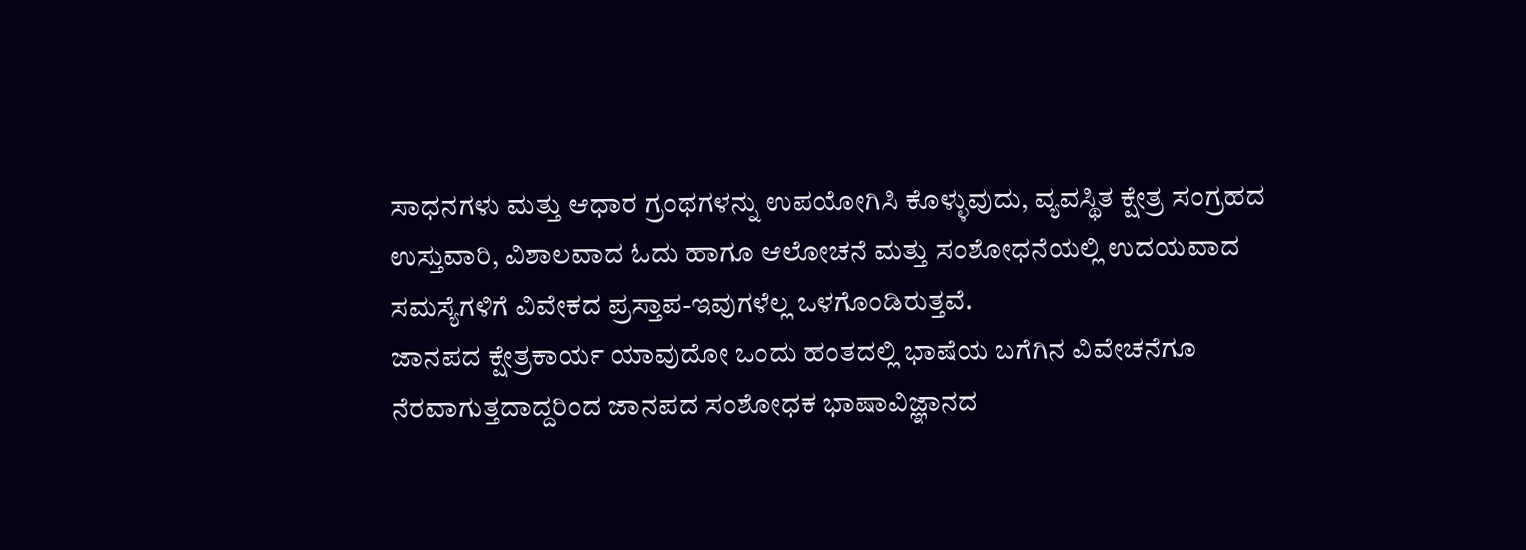ಸಾಧನಗಳು ಮತ್ತು ಆಧಾರ ಗ್ರಂಥಗಳನ್ನು ಉಪಯೋಗಿಸಿ ಕೊಳ್ಳುವುದು, ವ್ಯವಸ್ಥಿತ ಕ್ಷೇತ್ರ ಸಂಗ್ರಹದ ಉಸ್ತುವಾರಿ, ವಿಶಾಲವಾದ ಓದು ಹಾಗೂ ಆಲೋಚನೆ ಮತ್ತು ಸಂಶೋಧನೆಯಲ್ಲಿ ಉದಯವಾದ ಸಮಸ್ಯೆಗಳಿಗೆ ವಿವೇಕದ ಪ್ರಸ್ತಾಪ-ಇವುಗಳೆಲ್ಲ ಒಳಗೊಂಡಿರುತ್ತವೆ.
ಜಾನಪದ ಕ್ಷೇತ್ರಕಾರ್ಯ ಯಾವುದೋ ಒಂದು ಹಂತದಲ್ಲಿ ಭಾಷೆಯ ಬಗೆಗಿನ ವಿವೇಚನೆಗೂ ನೆರವಾಗುತ್ತದಾದ್ದರಿಂದ ಜಾನಪದ ಸಂಶೋಧಕ ಭಾಷಾವಿಜ್ಞಾನದ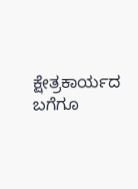ಕ್ಷೇತ್ರಕಾರ್ಯದ ಬಗೆಗೂ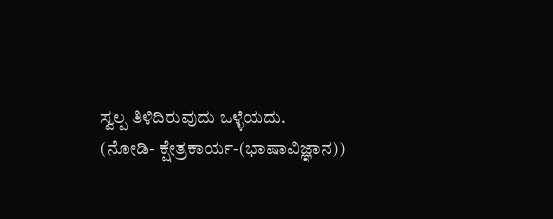ಸ್ವಲ್ಪ ತಿಳಿದಿರುವುದು ಒಳ್ಳೆಯದು.
(ನೋಡಿ- ಕ್ಷೇತ್ರಕಾರ್ಯ-(ಭಾಷಾವಿಜ್ಞಾನ))